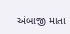અંબાજી માતા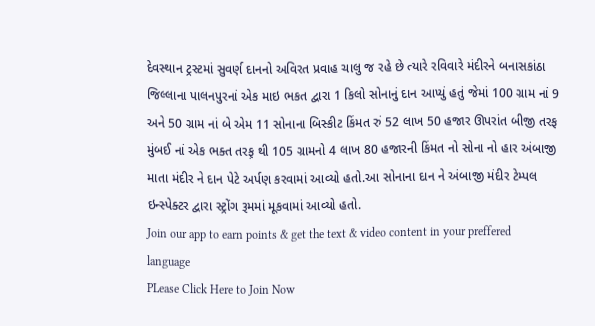દેવસ્થાન ટ્રસ્ટમાં સુવર્ણ દાનનો અવિરત પ્રવાહ ચાલુ જ રહે છે ત્યારે રવિવારે મંદીરને બનાસકાંઠા જિલ્લાના પાલનપુરનાં એક માઇ ભકત દ્વારા 1 કિલો સોનાનું દાન આપ્યું હતું જેમાં 100 ગ્રામ નાં 9 અને 50 ગ્રામ નાં બે એમ 11 સોનાના બિસ્કીટ કિંમત રું 52 લાખ 50 હજાર ઊપરાંત બીજી તરફ મુંબઈ નાં એક ભક્ત તરફ઼ થી 105 ગ્રામનો 4 લાખ 80 હજારની કિંમત નો સોના નો હાર અંબાજી માતા મંદીર ને દાન પેટે અર્પણ કરવામાં આવ્યો હતો.આ સોનાના દાન ને અંબાજી મંદીર ટેમ્પલ ઇન્સ્પેક્ટર દ્વારા સ્ટ્રોંગ રૂમમાં મૂકવામાં આવ્યો હતો.
Join our app to earn points & get the text & video content in your preffered language
PLease Click Here to Join Now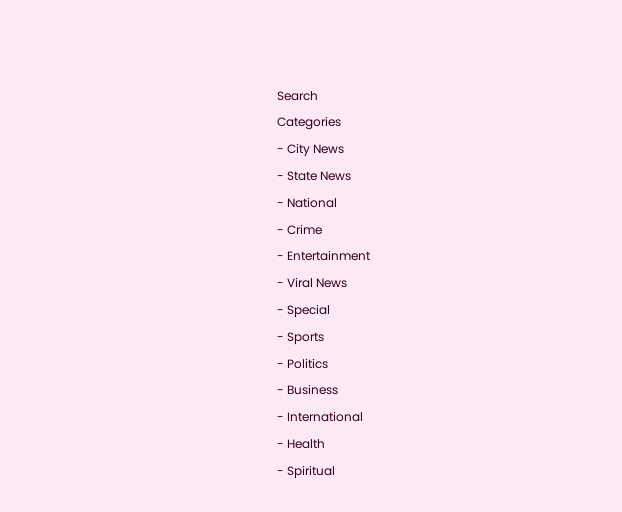Search
Categories
- City News
- State News
- National
- Crime
- Entertainment
- Viral News
- Special
- Sports
- Politics
- Business
- International
- Health
- Spiritual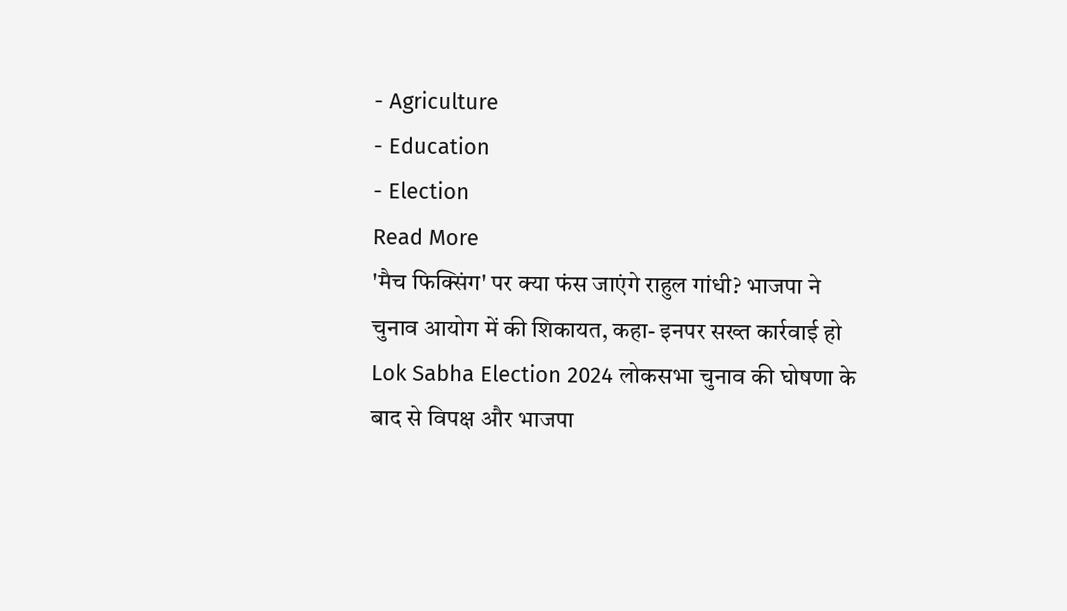- Agriculture
- Education
- Election
Read More
'मैच फिक्सिंग' पर क्या फंस जाएंगे राहुल गांधी? भाजपा ने चुनाव आयोग में की शिकायत, कहा- इनपर सख्त कार्रवाई हो
Lok Sabha Election 2024 लोकसभा चुनाव की घोषणा के बाद से विपक्ष और भाजपा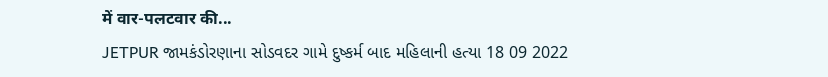में वार-पलटवार की...
JETPUR જામકંડોરણાના સોડવદર ગામે દુષ્કર્મ બાદ મહિલાની હત્યા 18 09 2022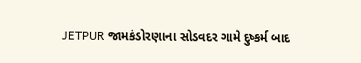JETPUR જામકંડોરણાના સોડવદર ગામે દુષ્કર્મ બાદ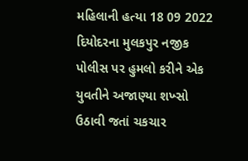મહિલાની હત્યા 18 09 2022
દિયોદરના મુલકપુર નજીક પોલીસ પર હુમલો કરીને એક યુવતીને અજાણ્યા શખ્સો ઉઠાવી જતાં ચકચાર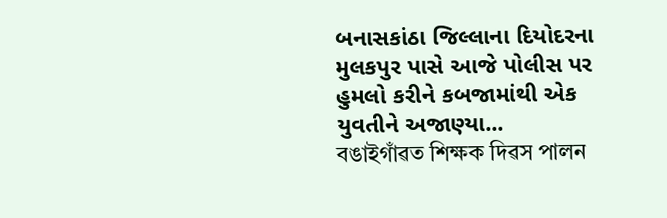બનાસકાંઠા જિલ્લાના દિયોદરના મુલકપુર પાસે આજે પોલીસ પર હુમલો કરીને કબજામાંથી એક યુવતીને અજાણ્યા...
বঙাইগাঁৱত শিক্ষক দিৱস পালন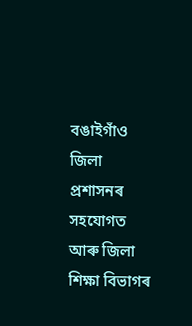বঙাইগাঁও জিলা প্ৰশাসনৰ সহযোগত আৰু জিলা শিক্ষা বিভাগৰ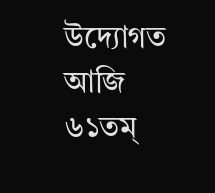উদ্যোগত আজি ৬১তম্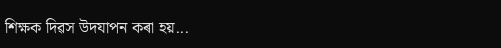শিক্ষক দিৱস উদযাপন কৰা হয়...